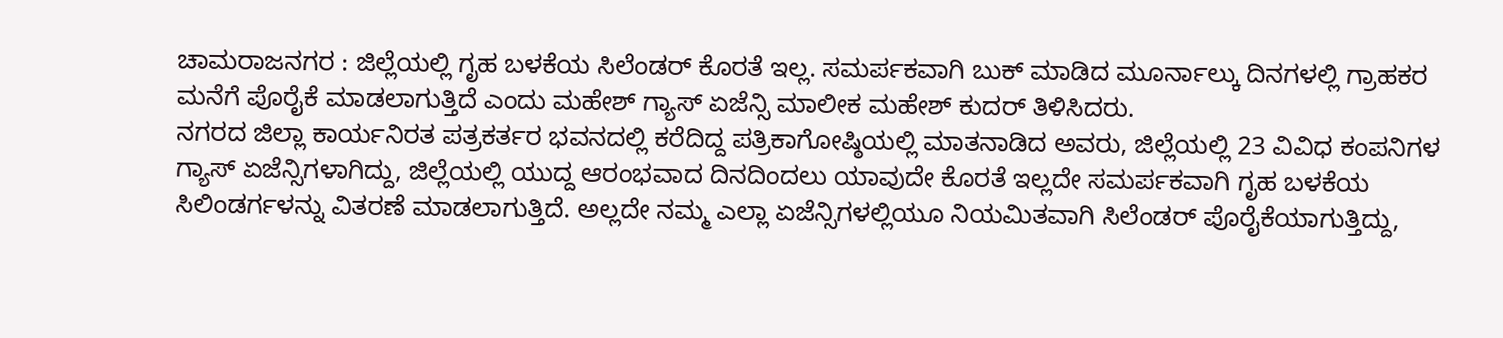ಚಾಮರಾಜನಗರ : ಜಿಲ್ಲೆಯಲ್ಲಿ ಗೃಹ ಬಳಕೆಯ ಸಿಲೆಂಡರ್ ಕೊರತೆ ಇಲ್ಲ. ಸಮರ್ಪಕವಾಗಿ ಬುಕ್ ಮಾಡಿದ ಮೂರ್ನಾಲ್ಕು ದಿನಗಳಲ್ಲಿ ಗ್ರಾಹಕರ ಮನೆಗೆ ಪೊರೈಕೆ ಮಾಡಲಾಗುತ್ತಿದೆ ಎಂದು ಮಹೇಶ್ ಗ್ಯಾಸ್ ಏಜೆನ್ಸಿ ಮಾಲೀಕ ಮಹೇಶ್ ಕುದರ್ ತಿಳಿಸಿದರು.
ನಗರದ ಜಿಲ್ಲಾ ಕಾರ್ಯನಿರತ ಪತ್ರಕರ್ತರ ಭವನದಲ್ಲಿ ಕರೆದಿದ್ದ ಪತ್ರಿಕಾಗೋಷ್ಠಿಯಲ್ಲಿ ಮಾತನಾಡಿದ ಅವರು, ಜಿಲ್ಲೆಯಲ್ಲಿ 23 ವಿವಿಧ ಕಂಪನಿಗಳ ಗ್ಯಾಸ್ ಏಜೆನ್ಸಿಗಳಾಗಿದ್ದು, ಜಿಲ್ಲೆಯಲ್ಲಿ ಯುದ್ದ ಆರಂಭವಾದ ದಿನದಿಂದಲು ಯಾವುದೇ ಕೊರತೆ ಇಲ್ಲದೇ ಸಮರ್ಪಕವಾಗಿ ಗೃಹ ಬಳಕೆಯ ಸಿಲಿಂಡರ್ಗಳನ್ನು ವಿತರಣೆ ಮಾಡಲಾಗುತ್ತಿದೆ. ಅಲ್ಲದೇ ನಮ್ಮ ಎಲ್ಲಾ ಏಜೆನ್ಸಿಗಳಲ್ಲಿಯೂ ನಿಯಮಿತವಾಗಿ ಸಿಲೆಂಡರ್ ಪೊರೈಕೆಯಾಗುತ್ತಿದ್ದು,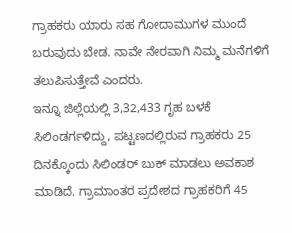ಗ್ರಾಹಕರು ಯಾರು ಸಹ ಗೋದಾಮುಗಳ ಮುಂದೆ ಬರುವುದು ಬೇಡ. ನಾವೇ ನೇರವಾಗಿ ನಿಮ್ಮ ಮನೆಗಳಿಗೆ ತಲುಪಿಸುತ್ತೇವೆ ಎಂದರು.
ಇನ್ನೂ ಜಿಲ್ಲೆಯಲ್ಲಿ 3,32,433 ಗೃಹ ಬಳಕೆ ಸಿಲಿಂಡರ್ಗಳಿದ್ದು, ಪಟ್ಟಣದಲ್ಲಿರುವ ಗ್ರಾಹಕರು 25 ದಿನಕ್ಕೊಂದು ಸಿಲಿಂಡರ್ ಬುಕ್ ಮಾಡಲು ಅವಕಾಶ ಮಾಡಿದೆ. ಗ್ರಾಮಾಂತರ ಪ್ರದೇಶದ ಗ್ರಾಹಕರಿಗೆ 45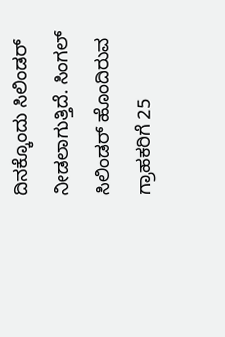ದಿನಕ್ಕೊಂದು ಸಿಲಿಂಡರ್ ನೀಡಲಾಗುತ್ತಿದೆ. ಸಿಂಗಲ್ ಸಿಲಿಂಡರ್ ಹೊಂದಿರುವ ಗ್ರಾಹಕರಿಗೆ 25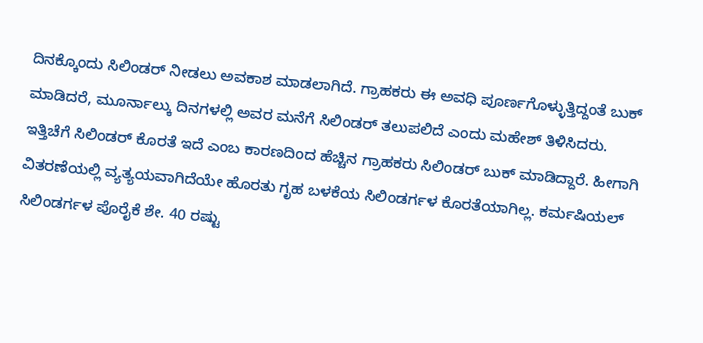ದಿನಕ್ಕೊಂದು ಸಿಲಿಂಡರ್ ನೀಡಲು ಅವಕಾಶ ಮಾಡಲಾಗಿದೆ. ಗ್ರಾಹಕರು ಈ ಅವಧಿ ಪೂರ್ಣಗೊಳ್ಳುತ್ತಿದ್ದಂತೆ ಬುಕ್ ಮಾಡಿದರೆ, ಮೂರ್ನಾಲ್ಕು ದಿನಗಳಲ್ಲಿ ಅವರ ಮನೆಗೆ ಸಿಲಿಂಡರ್ ತಲುಪಲಿದೆ ಎಂದು ಮಹೇಶ್ ತಿಳಿಸಿದರು.
ಇತ್ತಿಚೆಗೆ ಸಿಲಿಂಡರ್ ಕೊರತೆ ಇದೆ ಎಂಬ ಕಾರಣದಿಂದ ಹೆಚ್ಚಿನ ಗ್ರಾಹಕರು ಸಿಲಿಂಡರ್ ಬುಕ್ ಮಾಡಿದ್ದಾರೆ. ಹೀಗಾಗಿ ವಿತರಣೆಯಲ್ಲಿ ವ್ಯತ್ಯಯವಾಗಿದೆಯೇ ಹೊರತು ಗೃಹ ಬಳಕೆಯ ಸಿಲಿಂಡರ್ಗಳ ಕೊರತೆಯಾಗಿಲ್ಲ. ಕರ್ಮಷಿಯಲ್ ಸಿಲಿಂಡರ್ಗಳ ಪೊರೈಕೆ ಶೇ. 40 ರಷ್ಟು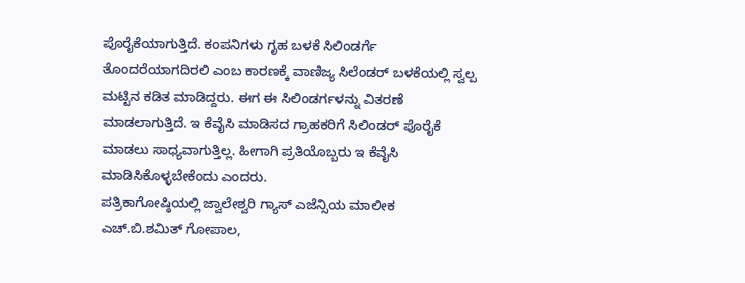ಪೊರೈಕೆಯಾಗುತ್ತಿದೆ. ಕಂಪನಿಗಳು ಗೃಹ ಬಳಕೆ ಸಿಲಿಂಡರ್ಗೆ ತೊಂದರೆಯಾಗದಿರಲಿ ಎಂಬ ಕಾರಣಕ್ಕೆ ವಾಣಿಜ್ಯ ಸಿಲೆಂಡರ್ ಬಳಕೆಯಲ್ಲಿ ಸ್ವಲ್ಪ ಮಟ್ಟಿನ ಕಡಿತ ಮಾಡಿದ್ದರು. ಈಗ ಈ ಸಿಲಿಂಡರ್ಗಳನ್ನು ವಿತರಣೆ ಮಾಡಲಾಗುತ್ತಿದೆ. ಇ ಕೆವೈಸಿ ಮಾಡಿಸದ ಗ್ರಾಹಕರಿಗೆ ಸಿಲಿಂಡರ್ ಪೊರೈಕೆ ಮಾಡಲು ಸಾಧ್ಯವಾಗುತ್ತಿಲ್ಲ. ಹೀಗಾಗಿ ಪ್ರತಿಯೊಬ್ಬರು ಇ ಕೆವೈಸಿ ಮಾಡಿಸಿಕೊಳ್ಳಬೇಕೆಂದು ಎಂದರು.
ಪತ್ರಿಕಾಗೋಷ್ಠಿಯಲ್ಲಿ ಜ್ವಾಲೇಶ್ವರಿ ಗ್ಯಾಸ್ ಎಜೆನ್ಸಿಯ ಮಾಲೀಕ ಎಚ್.ಬಿ.ಶಮಿತ್ ಗೋಪಾಲ,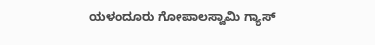ಯಳಂದೂರು ಗೋಪಾಲಸ್ವಾಮಿ ಗ್ಯಾಸ್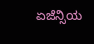ಏಜೆನ್ಸಿಯ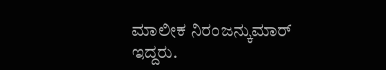ಮಾಲೀಕ ನಿರಂಜನ್ಕುಮಾರ್ ಇದ್ದರು.